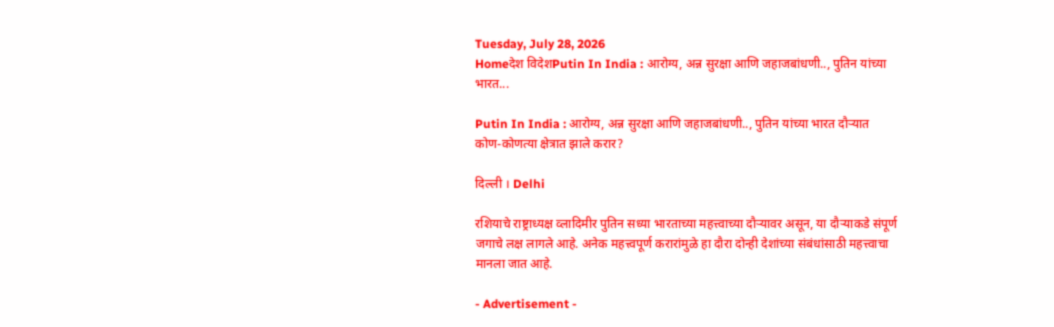Tuesday, July 28, 2026
Homeदेश विदेशPutin In India : आरोग्य, अन्न सुरक्षा आणि जहाजबांधणी.., पुतिन यांच्या भारत...

Putin In India : आरोग्य, अन्न सुरक्षा आणि जहाजबांधणी.., पुतिन यांच्या भारत दौऱ्यात कोण-कोणत्या क्षेत्रात झाले करार?

दिल्ली । Delhi

रशियाचे राष्ट्राध्यक्ष व्लादिमीर पुतिन सध्या भारताच्या महत्त्वाच्या दौऱ्यावर असून, या दौऱ्याकडे संपूर्ण जगाचे लक्ष लागले आहे. अनेक महत्त्वपूर्ण करारांमुळे हा दौरा दोन्ही देशांच्या संबंधांसाठी महत्त्वाचा मानला जात आहे.

- Advertisement -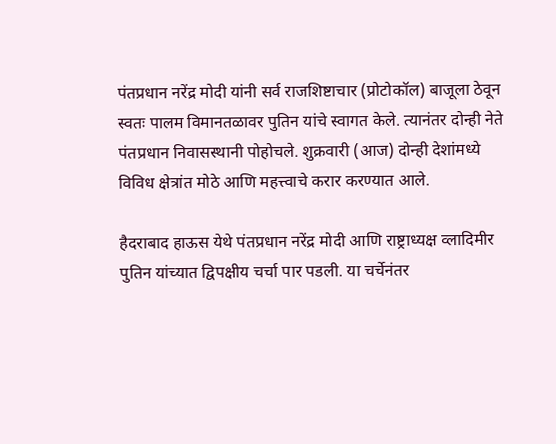पंतप्रधान नरेंद्र मोदी यांनी सर्व राजशिष्टाचार (प्रोटोकॉल) बाजूला ठेवून स्वतः पालम विमानतळावर पुतिन यांचे स्वागत केले. त्यानंतर दोन्ही नेते पंतप्रधान निवासस्थानी पोहोचले. शुक्रवारी (आज) दोन्ही देशांमध्ये विविध क्षेत्रांत मोठे आणि महत्त्वाचे करार करण्यात आले.

हैदराबाद हाऊस येथे पंतप्रधान नरेंद्र मोदी आणि राष्ट्राध्यक्ष व्लादिमीर पुतिन यांच्यात द्विपक्षीय चर्चा पार पडली. या चर्चेनंतर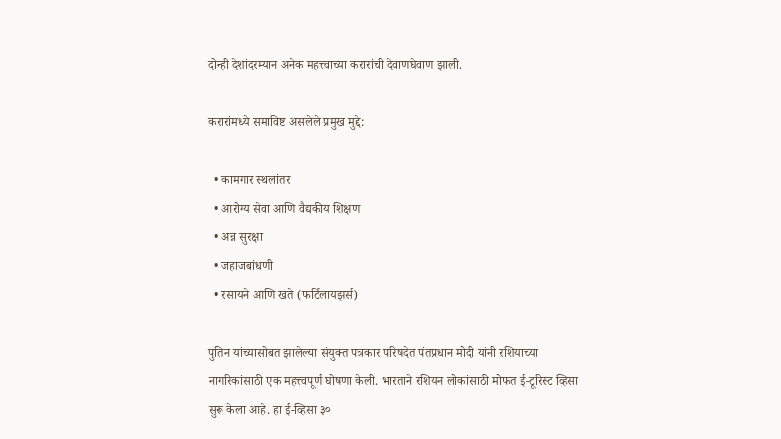दोन्ही देशांदरम्यान अनेक महत्त्वाच्या करारांची देवाणघेवाण झाली.

करारांमध्ये समाविष्ट असलेले प्रमुख मुद्दे:

  • कामगार स्थलांतर
  • आरोग्य सेवा आणि वैद्यकीय शिक्षण
  • अन्न सुरक्षा
  • जहाजबांधणी
  • रसायने आणि खते (फर्टिलायझर्स)

पुतिन यांच्यासोबत झालेल्या संयुक्त पत्रकार परिषदेत पंतप्रधान मोदी यांनी रशियाच्या नागरिकांसाठी एक महत्त्वपूर्ण घोषणा केली. भारताने रशियन लोकांसाठी मोफत ई-टूरिस्ट व्हिसा सुरू केला आहे. हा ई-व्हिसा ३०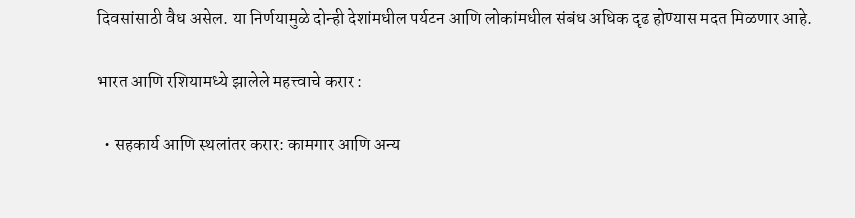दिवसांसाठी वैध असेल. या निर्णयामुळे दोन्ही देशांमधील पर्यटन आणि लोकांमधील संबंध अधिक दृढ होण्यास मदत मिळणार आहे.

भारत आणि रशियामध्ये झालेले महत्त्वाचे करार :

  • सहकार्य आणि स्थलांतर करार: कामगार आणि अन्य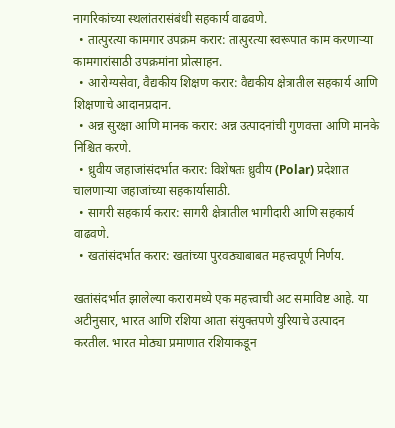नागरिकांच्या स्थलांतरासंबंधी सहकार्य वाढवणे.
  • तात्पुरत्या कामगार उपक्रम करार: तात्पुरत्या स्वरूपात काम करणाऱ्या कामगारांसाठी उपक्रमांना प्रोत्साहन.
  • आरोग्यसेवा, वैद्यकीय शिक्षण करार: वैद्यकीय क्षेत्रातील सहकार्य आणि शिक्षणाचे आदानप्रदान.
  • अन्न सुरक्षा आणि मानक करार: अन्न उत्पादनांची गुणवत्ता आणि मानके निश्चित करणे.
  • ध्रुवीय जहाजांसंदर्भात करार: विशेषतः ध्रुवीय (Polar) प्रदेशात चालणाऱ्या जहाजांच्या सहकार्यासाठी.
  • सागरी सहकार्य करार: सागरी क्षेत्रातील भागीदारी आणि सहकार्य वाढवणे.
  • खतांसंदर्भात करार: खतांच्या पुरवठ्याबाबत महत्त्वपूर्ण निर्णय.

खतांसंदर्भात झालेल्या करारामध्ये एक महत्त्वाची अट समाविष्ट आहे. या अटीनुसार, भारत आणि रशिया आता संयुक्तपणे युरियाचे उत्पादन करतील. भारत मोठ्या प्रमाणात रशियाकडून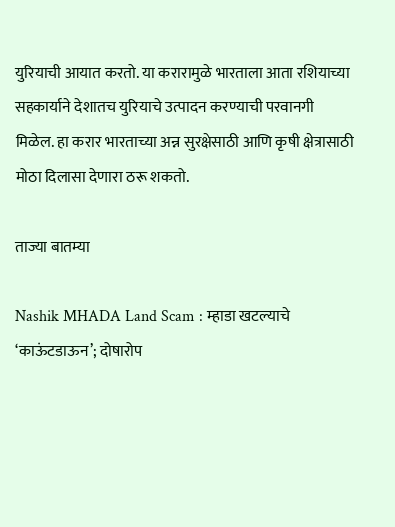युरियाची आयात करतो. या करारामुळे भारताला आता रशियाच्या सहकार्याने देशातच युरियाचे उत्पादन करण्याची परवानगी मिळेल. हा करार भारताच्या अन्न सुरक्षेसाठी आणि कृषी क्षेत्रासाठी मोठा दिलासा देणारा ठरू शकतो.

ताज्या बातम्या

Nashik MHADA Land Scam : म्हाडा खटल्याचे ‘काऊंटडाऊन’; दोषारोप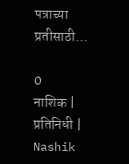पत्राच्या प्रतीसाठी...

0
नाशिक | प्रतिनिधी | Nashik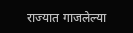राज्यात गाजलेल्या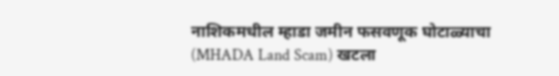नाशिकमधील म्हाडा जमीन फसवणूक घोटाळ्याचा (MHADA Land Scam) खटला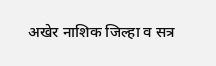अखेर नाशिक जिल्हा व सत्र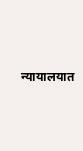न्यायालयात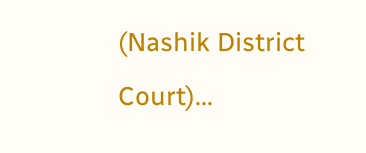(Nashik District Court)...